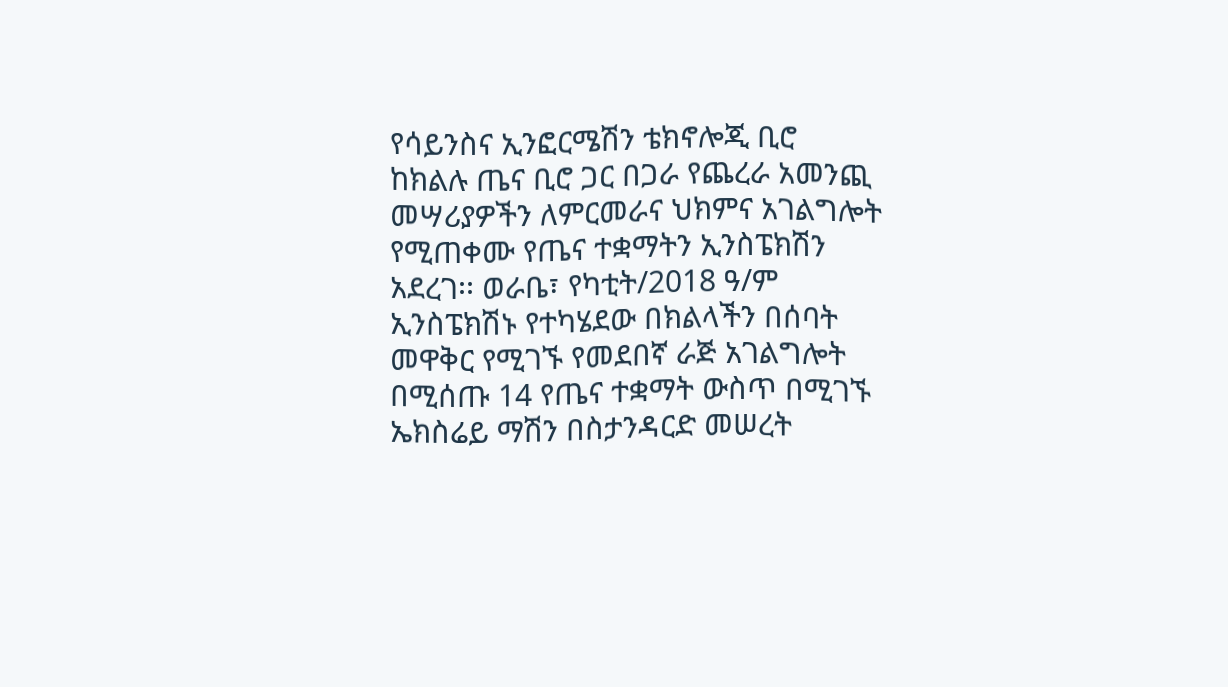የሳይንስና ኢንፎርሜሽን ቴክኖሎጂ ቢሮ ከክልሉ ጤና ቢሮ ጋር በጋራ የጨረራ አመንጪ መሣሪያዎችን ለምርመራና ህክምና አገልግሎት የሚጠቀሙ የጤና ተቋማትን ኢንስፔክሽን አደረገ፡፡ ወራቤ፣ የካቲት/2018 ዓ/ም ኢንስፔክሽኑ የተካሄደው በክልላችን በሰባት መዋቅር የሚገኙ የመደበኛ ራጅ አገልግሎት በሚሰጡ 14 የጤና ተቋማት ውስጥ በሚገኙ ኤክስሬይ ማሽን በስታንዳርድ መሠረት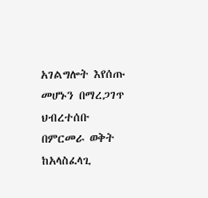አገልግሎት እየሰጡ መሆኑን በማረጋገጥ ህብረተሰቡ በምርመራ ወቅት ከአላስፈላጊ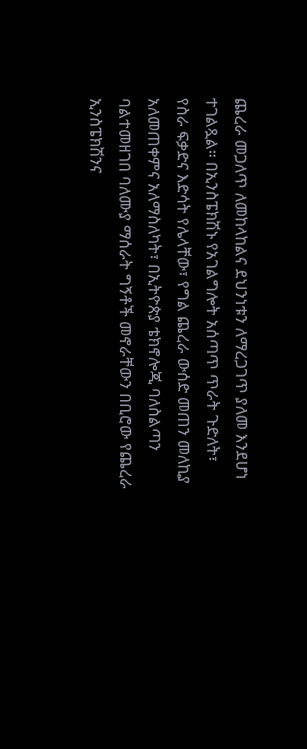ጨረራ መጋለጥ ለመከላከልና ደህንነቱን ለማረጋገጥ ያለመ እንደሆነ ተገልጿል። በኢንስፔክሽኑ የአገልግሎት አሰጣጥ ጥራት ጉድለት፣ የስራ ፍቃድና እድሳት የሌላቸው፣ የግል ጨረራ ውሰድ መጠን መለኪያ አለመጠቀምና አለማስለካት፣ በኢትዮጵያ ቴክኖሎጂ ባለስልጣን ባልተመዘገበ ባለሙያ ማሰራት ግኝቶች መኖራቸውን በቢሮው የጨረራ ኢንስፔክሽንና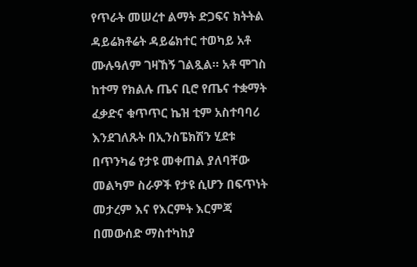የጥራት መሠረተ ልማት ድጋፍና ክትትል ዳይሬክቶሬት ዳይሬክተር ተወካይ አቶ ሙሉዓለም ገዛኸኝ ገልጿል። አቶ ሞገስ ከተማ የክልሉ ጤና ቢሮ የጤና ተቋማት ፈቃድና ቁጥጥር ኬዝ ቲም አስተባባሪ እንደገለጹት በኢንስፔክሽን ሂደቱ በጥንካሬ የታዩ መቀጠል ያለባቸው መልካም ስራዎች የታዩ ሲሆን በፍጥነት መታረም እና የእርምት እርምጃ በመውሰድ ማስተካከያ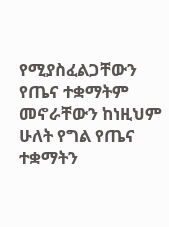የሚያስፈልጋቸውን የጤና ተቋማትም መኖራቸውን ከነዚህም ሁለት የግል የጤና ተቋማትን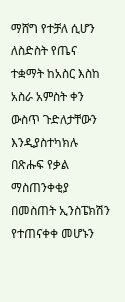ማሸግ የተቻለ ሲሆን ለስድስት የጤና ተቋማት ከአስር እስከ አስራ አምስት ቀን ውስጥ ጉድለታቸውን እንዲያስተካክሉ በጽሑፍ የቃል ማስጠንቀቂያ በመስጠት ኢንስፔክሽን የተጠናቀቀ መሆኑን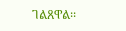ገልጸዋል፡፡